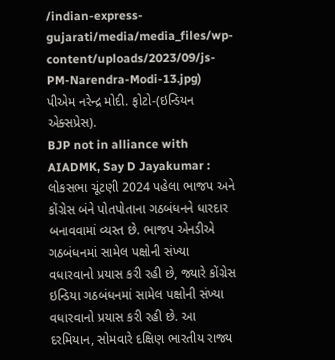/indian-express-gujarati/media/media_files/wp-content/uploads/2023/09/js-PM-Narendra-Modi-13.jpg)
પીએમ નરેન્દ્ર મોદી. ફોટો-(ઇન્ડિયન એક્સપ્રેસ).
BJP not in alliance with AIADMK, Say D Jayakumar : લોકસભા ચૂંટણી 2024 પહેલા ભાજપ અને કોંગ્રેસ બંને પોતપોતાના ગઠબંધનને ધારદાર બનાવવામાં વ્યસ્ત છે. ભાજપ એનડીએ ગઠબંધનમાં સામેલ પક્ષોની સંખ્યા વધારવાનો પ્રયાસ કરી રહી છે, જ્યારે કોંગ્રેસ ઇન્ડિયા ગઠબંધનમાં સામેલ પક્ષોની સંખ્યા વધારવાનો પ્રયાસ કરી રહી છે. આ દરમિયાન, સોમવારે દક્ષિણ ભારતીય રાજ્ય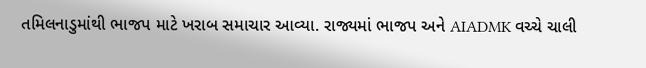તમિલનાડુમાંથી ભાજપ માટે ખરાબ સમાચાર આવ્યા. રાજ્યમાં ભાજપ અને AIADMK વચ્ચે ચાલી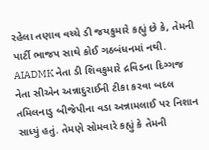રહેલા તણાવ વચ્ચે ડી જયકુમારે કહ્યું છે કે, તેમની પાર્ટી ભાજપ સાથે કોઈ ગઠબંધનમાં નથી.
AIADMK નેતા ડી શિવકુમારે દ્રવિડના દિગ્ગજ નેતા સીએન અન્નાદુરાઈની ટીકા કરવા બદલ તમિલનાડુ બીજેપીના વડા અન્નામલાઈ પર નિશાન સાધ્યું હતું. તેમણે સોમવારે કહ્યું કે તેમની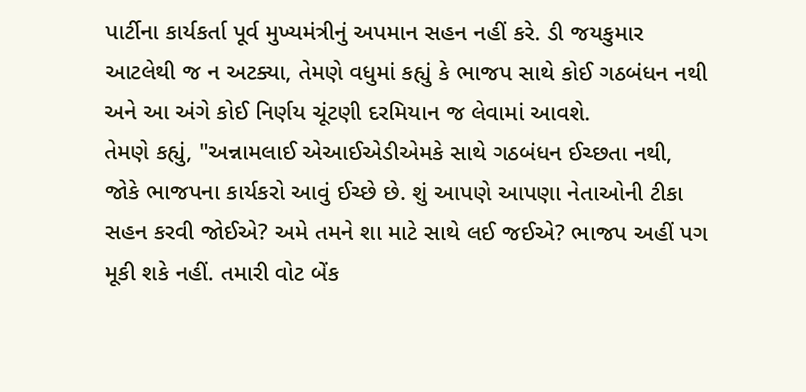પાર્ટીના કાર્યકર્તા પૂર્વ મુખ્યમંત્રીનું અપમાન સહન નહીં કરે. ડી જયકુમાર આટલેથી જ ન અટક્યા, તેમણે વધુમાં કહ્યું કે ભાજપ સાથે કોઈ ગઠબંધન નથી અને આ અંગે કોઈ નિર્ણય ચૂંટણી દરમિયાન જ લેવામાં આવશે.
તેમણે કહ્યું, "અન્નામલાઈ એઆઈએડીએમકે સાથે ગઠબંધન ઈચ્છતા નથી, જોકે ભાજપના કાર્યકરો આવું ઈચ્છે છે. શું આપણે આપણા નેતાઓની ટીકા સહન કરવી જોઈએ? અમે તમને શા માટે સાથે લઈ જઈએ? ભાજપ અહીં પગ મૂકી શકે નહીં. તમારી વોટ બેંક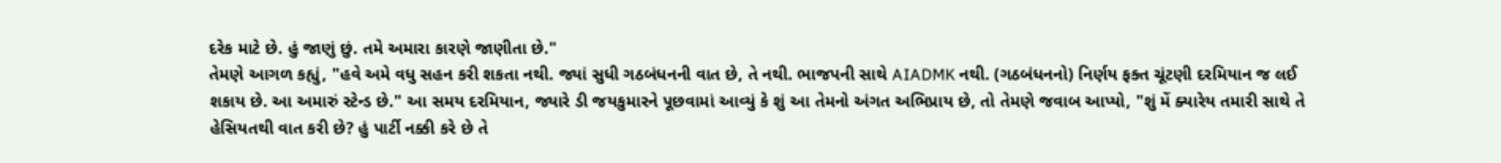દરેક માટે છે. હું જાણું છું. તમે અમારા કારણે જાણીતા છે."
તેમણે આગળ કહ્યું, "હવે અમે વધુ સહન કરી શકતા નથી. જ્યાં સુધી ગઠબંધનની વાત છે, તે નથી. ભાજપની સાથે AIADMK નથી. (ગઠબંધનનો) નિર્ણય ફક્ત ચૂંટણી દરમિયાન જ લઈ શકાય છે. આ અમારું સ્ટેન્ડ છે." આ સમય દરમિયાન, જ્યારે ડી જયકુમારને પૂછવામાં આવ્યું કે શું આ તેમનો અંગત અભિપ્રાય છે, તો તેમણે જવાબ આપ્યો, "શું મેં ક્યારેય તમારી સાથે તે હેસિયતથી વાત કરી છે? હું પાર્ટી નક્કી કરે છે તે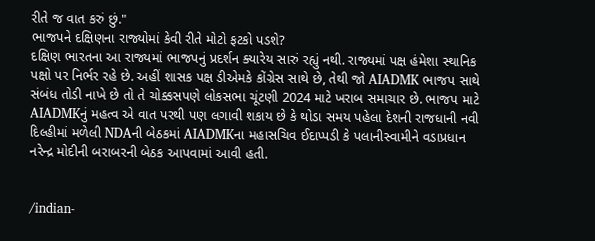રીતે જ વાત કરું છું."
ભાજપને દક્ષિણના રાજ્યોમાં કેવી રીતે મોટો ફટકો પડશે?
દક્ષિણ ભારતના આ રાજ્યમાં ભાજપનું પ્રદર્શન ક્યારેય સારું રહ્યું નથી. રાજ્યમાં પક્ષ હંમેશા સ્થાનિક પક્ષો પર નિર્ભર રહે છે. અહીં શાસક પક્ષ ડીએમકે કોંગ્રેસ સાથે છે, તેથી જો AIADMK ભાજપ સાથે સંબંધ તોડી નાખે છે તો તે ચોક્કસપણે લોકસભા ચૂંટણી 2024 માટે ખરાબ સમાચાર છે. ભાજપ માટે AIADMKનું મહત્વ એ વાત પરથી પણ લગાવી શકાય છે કે થોડા સમય પહેલા દેશની રાજધાની નવી દિલ્હીમાં મળેલી NDAની બેઠકમાં AIADMKના મહાસચિવ ઈદાપ્પડી કે પલાનીસ્વામીને વડાપ્રધાન નરેન્દ્ર મોદીની બરાબરની બેઠક આપવામાં આવી હતી.


/indian-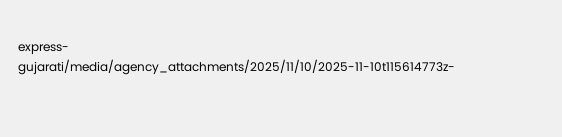express-gujarati/media/agency_attachments/2025/11/10/2025-11-10t115614773z-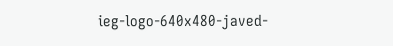ieg-logo-640x480-javed-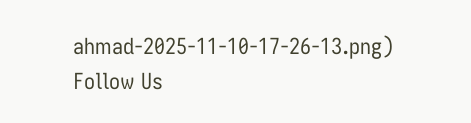ahmad-2025-11-10-17-26-13.png)
Follow Us